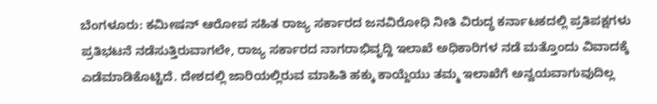ಬೆಂಗಳೂರು: ಕಮೀಷನ್ ಆರೋಪ ಸಹಿತ ರಾಜ್ಯ ಸರ್ಕಾರದ ಜನವಿರೋಧಿ ನೀತಿ ವಿರುದ್ಧ ಕರ್ನಾಟಕದಲ್ಲಿ ಪ್ರತಿಪಕ್ಷಗಳು ಪ್ರತಿಭಟನೆ ನಡೆಸುತ್ತಿರುವಾಗಲೇ, ರಾಜ್ಯ ಸರ್ಕಾರದ ನಾಗರಾಭಿವೃದ್ದಿ ಇಲಾಖೆ ಅಧಿಕಾರಿಗಳ ನಡೆ ಮತ್ತೊಂದು ವಿವಾದಕ್ಕೆ ಎಡೆಮಾಡಿಕೊಟ್ಟಿದೆ. ದೇಶದಲ್ಲಿ ಜಾರಿಯಲ್ಲಿರುವ ಮಾಹಿತಿ ಹಕ್ಕು ಕಾಯ್ದೆಯು ತಮ್ಮ ಇಲಾಖೆಗೆ ಅನ್ವಯವಾಗುವುದಿಲ್ಲ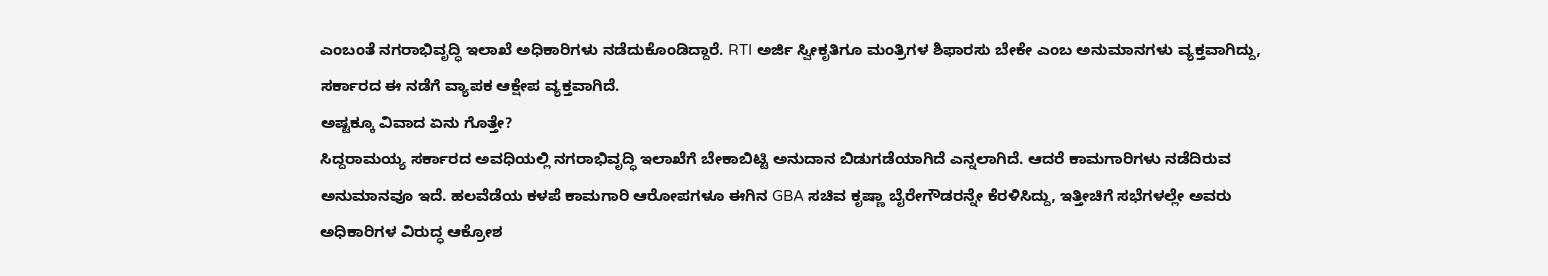ಎಂಬಂತೆ ನಗರಾಭಿವೃದ್ಧಿ ಇಲಾಖೆ ಅಧಿಕಾರಿಗಳು ನಡೆದುಕೊಂಡಿದ್ದಾರೆ. RTI ಅರ್ಜಿ ಸ್ವೀಕೃತಿಗೂ ಮಂತ್ರಿಗಳ ಶಿಫಾರಸು ಬೇಕೇ ಎಂಬ ಅನುಮಾನಗಳು ವ್ಯಕ್ತವಾಗಿದ್ದು, ಸರ್ಕಾರದ ಈ ನಡೆಗೆ ವ್ಯಾಪಕ ಆಕ್ಷೇಪ ವ್ಯಕ್ತವಾಗಿದೆ.
ಅಷ್ಟಕ್ಕೂ ವಿವಾದ ಏನು ಗೊತ್ತೇ?
ಸಿದ್ದರಾಮಯ್ಯ ಸರ್ಕಾರದ ಅವಧಿಯಲ್ಲಿ ನಗರಾಭಿವೃದ್ಧಿ ಇಲಾಖೆಗೆ ಬೇಕಾಬಿಟ್ಟಿ ಅನುದಾನ ಬಿಡುಗಡೆಯಾಗಿದೆ ಎನ್ನಲಾಗಿದೆ. ಆದರೆ ಕಾಮಗಾರಿಗಳು ನಡೆದಿರುವ ಅನುಮಾನವೂ ಇದೆ. ಹಲವೆಡೆಯ ಕಳಪೆ ಕಾಮಗಾರಿ ಆರೋಪಗಳೂ ಈಗಿನ GBA ಸಚಿವ ಕೃಷ್ಣಾ ಬೈರೇಗೌಡರನ್ನೇ ಕೆರಳಿಸಿದ್ದು, ಇತ್ತೀಚಿಗೆ ಸಭೆಗಳಲ್ಲೇ ಅವರು ಅಧಿಕಾರಿಗಳ ವಿರುದ್ಧ ಆಕ್ರೋಶ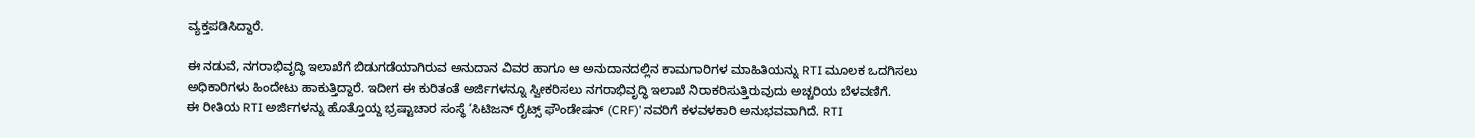ವ್ಯಕ್ತಪಡಿಸಿದ್ದಾರೆ.

ಈ ನಡುವೆ, ನಗರಾಭಿವೃದ್ಧಿ ಇಲಾಖೆಗೆ ಬಿಡುಗಡೆಯಾಗಿರುವ ಅನುದಾನ ವಿವರ ಹಾಗೂ ಆ ಅನುದಾನದಲ್ಲಿನ ಕಾಮಗಾರಿಗಳ ಮಾಹಿತಿಯನ್ನು RTI ಮೂಲಕ ಒದಗಿಸಲು ಅಧಿಕಾರಿಗಳು ಹಿಂದೇಟು ಹಾಕುತ್ತಿದ್ದಾರೆ. ಇದೀಗ ಈ ಕುರಿತಂತೆ ಅರ್ಜಿಗಳನ್ನೂ ಸ್ವೀಕರಿಸಲು ನಗರಾಭಿವೃದ್ಧಿ ಇಲಾಖೆ ನಿರಾಕರಿಸುತ್ತಿರುವುದು ಅಚ್ಚರಿಯ ಬೆಳವಣಿಗೆ.
ಈ ರೀತಿಯ RTI ಅರ್ಜಿಗಳನ್ನು ಹೊತ್ತೊಯ್ದ ಭ್ರಷ್ಟಾಚಾರ ಸಂಸ್ಥೆ ‘ಸಿಟಿಜನ್ ರೈಟ್ಸ್ ಫೌಂಡೇಷನ್ (CRF)’ ನವರಿಗೆ ಕಳವಳಕಾರಿ ಅನುಭವವಾಗಿದೆ. RTI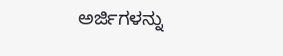ಅರ್ಜಿಗಳನ್ನು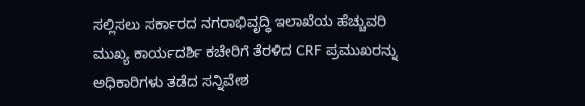ಸಲ್ಲಿಸಲು ಸರ್ಕಾರದ ನಗರಾಭಿವೃದ್ಧಿ ಇಲಾಖೆಯ ಹೆಚ್ಚುವರಿ ಮುಖ್ಯ ಕಾರ್ಯದರ್ಶಿ ಕಚೇರಿಗೆ ತೆರಳಿದ CRF ಪ್ರಮುಖರನ್ನು ಅಧಿಕಾರಿಗಳು ತಡೆದ ಸನ್ನಿವೇಶ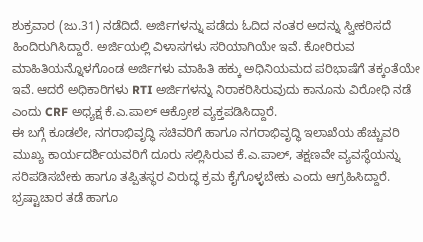ಶುಕ್ರವಾರ (ಜು.31) ನಡೆದಿದೆ. ಅರ್ಜಿಗಳನ್ನು ಪಡೆದು ಓದಿದ ನಂತರ ಅದನ್ನು ಸ್ವೀಕರಿಸದೆ ಹಿಂದಿರುಗಿಸಿದ್ದಾರೆ. ಅರ್ಜಿಯಲ್ಲಿ ವಿಳಾಸಗಳು ಸರಿಯಾಗಿಯೇ ಇವೆ. ಕೋರಿರುವ ಮಾಹಿತಿಯನ್ನೊಳಗೊಂಡ ಅರ್ಜಿಗಳು ಮಾಹಿತಿ ಹಕ್ಕು ಅಧಿನಿಯಮದ ಪರಿಭಾಷೆಗೆ ತಕ್ಕಂತೆಯೇ ಇವೆ. ಆದರೆ ಅಧಿಕಾರಿಗಳು RTI ಅರ್ಜಿಗಳನ್ನು ನಿರಾಕರಿಸಿರುವುದು ಕಾನೂನು ವಿರೋಧಿ ನಡೆ ಎಂದು CRF ಅಧ್ಯಕ್ಷ ಕೆ.ಎ.ಪಾಲ್ ಆಕ್ರೋಶ ವ್ಯಕ್ತಪಡಿಸಿದ್ದಾರೆ.
ಈ ಬಗ್ಗೆ ಕೂಡಲೇ, ನಗರಾಭಿವೃದ್ಧಿ ಸಚಿವರಿಗೆ ಹಾಗೂ ನಗರಾಭಿವೃದ್ಧಿ ಇಲಾಖೆಯ ಹೆಚ್ಚುವರಿ ಮುಖ್ಯ ಕಾರ್ಯದರ್ಶಿಯವರಿಗೆ ದೂರು ಸಲ್ಲಿಸಿರುವ ಕೆ.ಎ.ಪಾಲ್, ತಕ್ಷಣವೇ ವ್ಯವಸ್ಥೆಯನ್ನು ಸರಿಪಡಿಸಬೇಕು ಹಾಗೂ ತಪ್ಪಿತಸ್ಥರ ವಿರುದ್ಧ ಕ್ರಮ ಕೈಗೊಳ್ಳಬೇಕು ಎಂದು ಆಗ್ರಹಿಸಿದ್ದಾರೆ.
ಭ್ರಷ್ಟಾಚಾರ ತಡೆ ಹಾಗೂ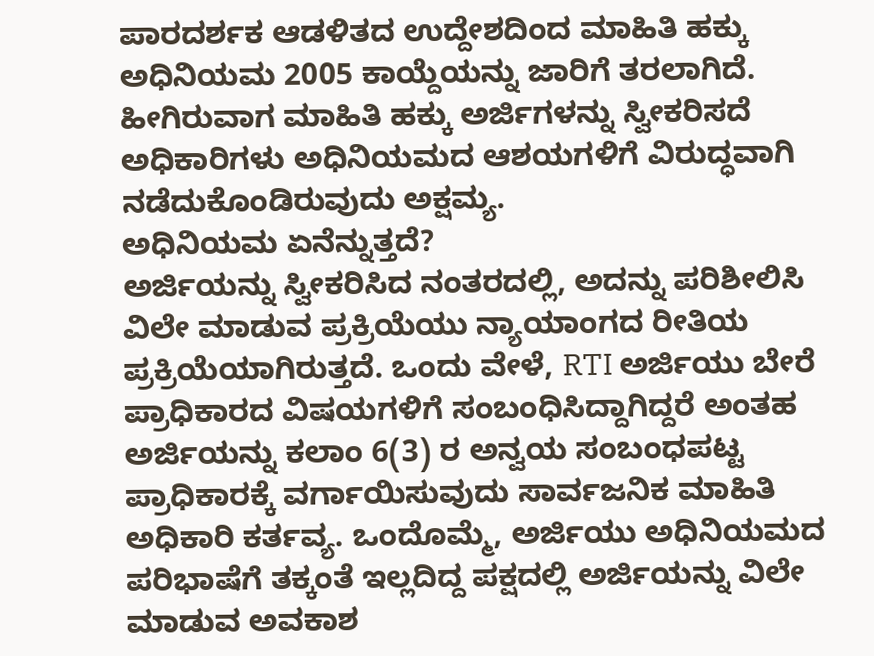ಪಾರದರ್ಶಕ ಆಡಳಿತದ ಉದ್ದೇಶದಿಂದ ಮಾಹಿತಿ ಹಕ್ಕು ಅಧಿನಿಯಮ 2005 ಕಾಯ್ದೆಯನ್ನು ಜಾರಿಗೆ ತರಲಾಗಿದೆ. ಹೀಗಿರುವಾಗ ಮಾಹಿತಿ ಹಕ್ಕು ಅರ್ಜಿಗಳನ್ನು ಸ್ವೀಕರಿಸದೆ ಅಧಿಕಾರಿಗಳು ಅಧಿನಿಯಮದ ಆಶಯಗಳಿಗೆ ವಿರುದ್ಧವಾಗಿ ನಡೆದುಕೊಂಡಿರುವುದು ಅಕ್ಷಮ್ಯ.
ಅಧಿನಿಯಮ ಏನೆನ್ನುತ್ತದೆ?
ಅರ್ಜಿಯನ್ನು ಸ್ವೀಕರಿಸಿದ ನಂತರದಲ್ಲಿ, ಅದನ್ನು ಪರಿಶೀಲಿಸಿ ವಿಲೇ ಮಾಡುವ ಪ್ರಕ್ರಿಯೆಯು ನ್ಯಾಯಾಂಗದ ರೀತಿಯ ಪ್ರಕ್ರಿಯೆಯಾಗಿರುತ್ತದೆ. ಒಂದು ವೇಳೆ, RTI ಅರ್ಜಿಯು ಬೇರೆ ಪ್ರಾಧಿಕಾರದ ವಿಷಯಗಳಿಗೆ ಸಂಬಂಧಿಸಿದ್ದಾಗಿದ್ದರೆ ಅಂತಹ ಅರ್ಜಿಯನ್ನು ಕಲಾಂ 6(3) ರ ಅನ್ವಯ ಸಂಬಂಧಪಟ್ಟ ಪ್ರಾಧಿಕಾರಕ್ಕೆ ವರ್ಗಾಯಿಸುವುದು ಸಾರ್ವಜನಿಕ ಮಾಹಿತಿ ಅಧಿಕಾರಿ ಕರ್ತವ್ಯ. ಒಂದೊಮ್ಮೆ, ಅರ್ಜಿಯು ಅಧಿನಿಯಮದ ಪರಿಭಾಷೆಗೆ ತಕ್ಕಂತೆ ಇಲ್ಲದಿದ್ದ ಪಕ್ಷದಲ್ಲಿ ಅರ್ಜಿಯನ್ನು ವಿಲೇ ಮಾಡುವ ಅವಕಾಶ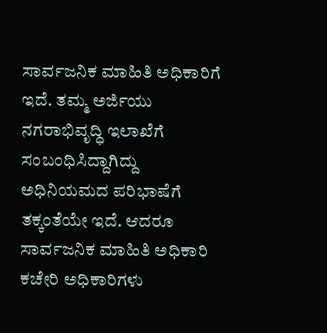ಸಾರ್ವಜನಿಕ ಮಾಹಿತಿ ಅಧಿಕಾರಿಗೆ ಇದೆ. ತಮ್ಮ ಅರ್ಜಿಯು ನಗರಾಭಿವೃದ್ಧಿ ಇಲಾಖೆಗೆ ಸಂಬಂಧಿಸಿದ್ದಾಗಿದ್ದು ಅಧಿನಿಯಮದ ಪರಿಭಾಷೆಗೆ ತಕ್ಕಂತೆಯೇ ಇದೆ. ಆದರೂ ಸಾರ್ವಜನಿಕ ಮಾಹಿತಿ ಅಧಿಕಾರಿ ಕಚೇರಿ ಅಧಿಕಾರಿಗಳು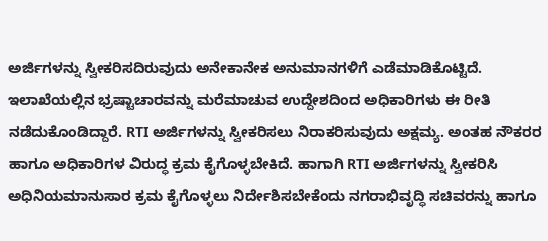ಅರ್ಜಿಗಳನ್ನು ಸ್ವೀಕರಿಸದಿರುವುದು ಅನೇಕಾನೇಕ ಅನುಮಾನಗಳಿಗೆ ಎಡೆಮಾಡಿಕೊಟ್ಟಿದೆ. ಇಲಾಖೆಯಲ್ಲಿನ ಭ್ರಷ್ಟಾಚಾರವನ್ನು ಮರೆಮಾಚುವ ಉದ್ದೇಶದಿಂದ ಅಧಿಕಾರಿಗಳು ಈ ರೀತಿ ನಡೆದುಕೊಂಡಿದ್ದಾರೆ. RTI ಅರ್ಜಿಗಳನ್ನು ಸ್ವೀಕರಿಸಲು ನಿರಾಕರಿಸುವುದು ಅಕ್ಷಮ್ಯ. ಅಂತಹ ನೌಕರರ ಹಾಗೂ ಅಧಿಕಾರಿಗಳ ವಿರುದ್ಧ ಕ್ರಮ ಕೈಗೊಳ್ಳಬೇಕಿದೆ. ಹಾಗಾಗಿ RTI ಅರ್ಜಿಗಳನ್ನು ಸ್ವೀಕರಿಸಿ ಅಧಿನಿಯಮಾನುಸಾರ ಕ್ರಮ ಕೈಗೊಳ್ಳಲು ನಿರ್ದೇಶಿಸಬೇಕೆಂದು ನಗರಾಭಿವೃದ್ಧಿ ಸಚಿವರನ್ನು ಹಾಗೂ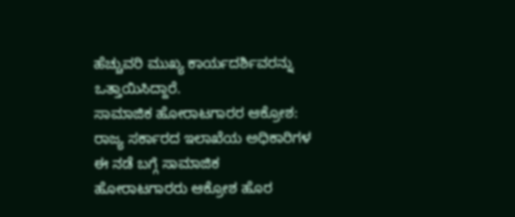ಹೆಚ್ಚುವರಿ ಮುಖ್ಯ ಕಾರ್ಯದರ್ಶಿವರನ್ನು ಒತ್ತಾಯಿಸಿದ್ದಾರೆ.
ಸಾಮಾಜಿಕ ಹೋರಾಟಗಾರರ ಆಕ್ರೋಶ:
ರಾಜ್ಯ ಸರ್ಕಾರದ ಇಲಾಖೆಯ ಅಧಿಕಾರಿಗಳ ಈ ನಡೆ ಬಗ್ಗೆ ಸಾಮಾಜಿಕ ಹೋರಾಟಗಾರರು ಆಕ್ರೋಶ ಹೊರ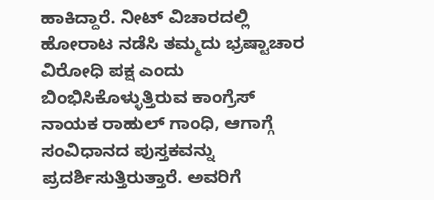ಹಾಕಿದ್ದಾರೆ. ನೀಟ್ ವಿಚಾರದಲ್ಲಿ ಹೋರಾಟ ನಡೆಸಿ ತಮ್ಮದು ಭ್ರಷ್ಟಾಚಾರ ವಿರೋಧಿ ಪಕ್ಷ ಎಂದು ಬಿಂಭಿಸಿಕೊಳ್ಳುತ್ತಿರುವ ಕಾಂಗ್ರೆಸ್ ನಾಯಕ ರಾಹುಲ್ ಗಾಂಧಿ, ಆಗಾಗ್ಗೆ ಸಂವಿಧಾನದ ಪುಸ್ತಕವನ್ನು ಪ್ರದರ್ಶಿಸುತ್ತಿರುತ್ತಾರೆ. ಅವರಿಗೆ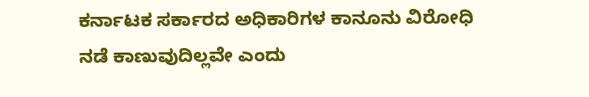ಕರ್ನಾಟಕ ಸರ್ಕಾರದ ಅಧಿಕಾರಿಗಳ ಕಾನೂನು ವಿರೋಧಿ ನಡೆ ಕಾಣುವುದಿಲ್ಲವೇ ಎಂದು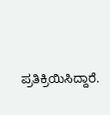ಪ್ರತಿಕ್ರಿಯಿಸಿದ್ದಾರೆ.